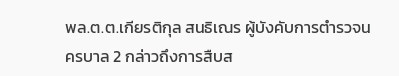พล.ต.ต.เกียรติกุล สนธิเณร ผู้บังคับการตำรวจนครบาล 2 กล่าวถึงการสืบส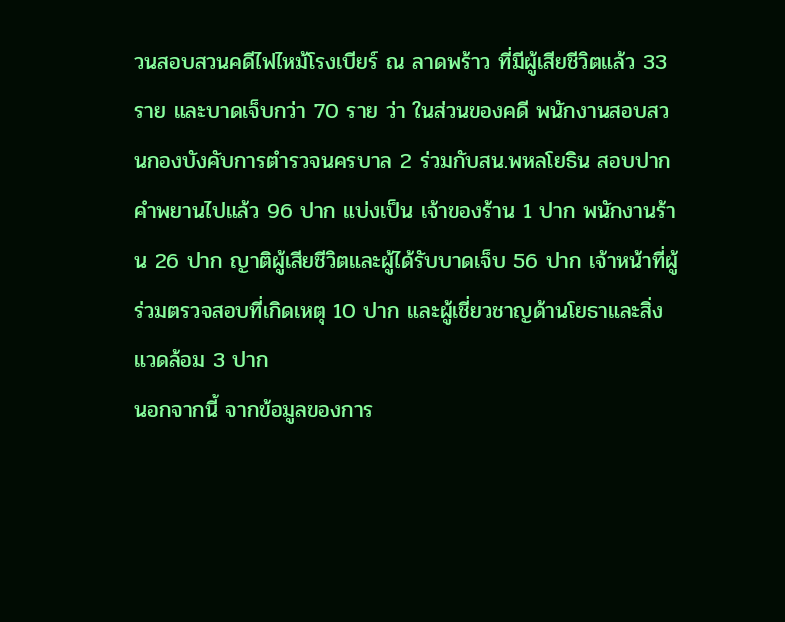วนสอบสวนคดีไฟไหม้โรงเบียร์ ณ ลาดพร้าว ที่มีผู้เสียชีวิตแล้ว 33 ราย และบาดเจ็บกว่า 70 ราย ว่า ในส่วนของคดี พนักงานสอบสวนกองบังคับการตำรวจนครบาล 2 ร่วมกับสน.พหลโยธิน สอบปากคำพยานไปแล้ว 96 ปาก แบ่งเป็น เจ้าของร้าน 1 ปาก พนักงานร้าน 26 ปาก ญาติผู้เสียชีวิตและผู้ได้รับบาดเจ็บ 56 ปาก เจ้าหน้าที่ผู้ร่วมตรวจสอบที่เกิดเหตุ 10 ปาก และผู้เชี่ยวชาญด้านโยธาและสิ่งแวดล้อม 3 ปาก
นอกจากนี้ จากข้อมูลของการ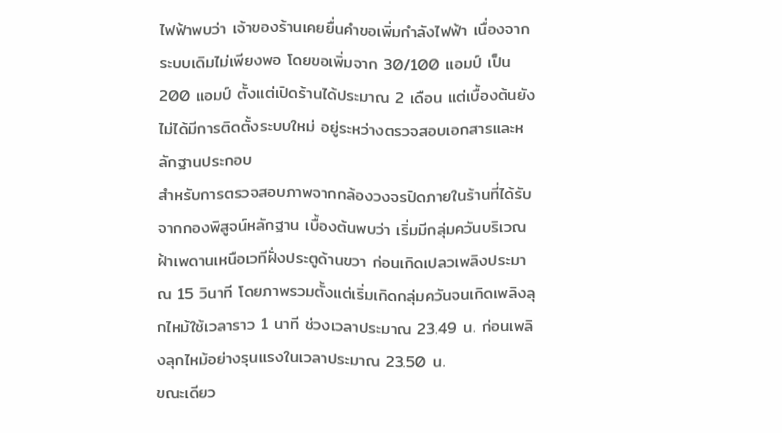ไฟฟ้าพบว่า เจ้าของร้านเคยยื่นคำขอเพิ่มกำลังไฟฟ้า เนื่องจากระบบเดิมไม่เพียงพอ โดยขอเพิ่มจาก 30/100 แอมป์ เป็น 200 แอมป์ ตั้งแต่เปิดร้านได้ประมาณ 2 เดือน แต่เบื้องต้นยังไม่ได้มีการติดตั้งระบบใหม่ อยู่ระหว่างตรวจสอบเอกสารและหลักฐานประกอบ
สำหรับการตรวจสอบภาพจากกล้องวงจรปิดภายในร้านที่ได้รับจากกองพิสูจน์หลักฐาน เบื้องต้นพบว่า เริ่มมีกลุ่มควันบริเวณฝ้าเพดานเหนือเวทีฝั่งประตูด้านขวา ก่อนเกิดเปลวเพลิงประมาณ 15 วินาที โดยภาพรวมตั้งแต่เริ่มเกิดกลุ่มควันจนเกิดเพลิงลุกไหม้ใช้เวลาราว 1 นาที ช่วงเวลาประมาณ 23.49 น. ก่อนเพลิงลุกไหม้อย่างรุนแรงในเวลาประมาณ 23.50 น.
ขณะเดียว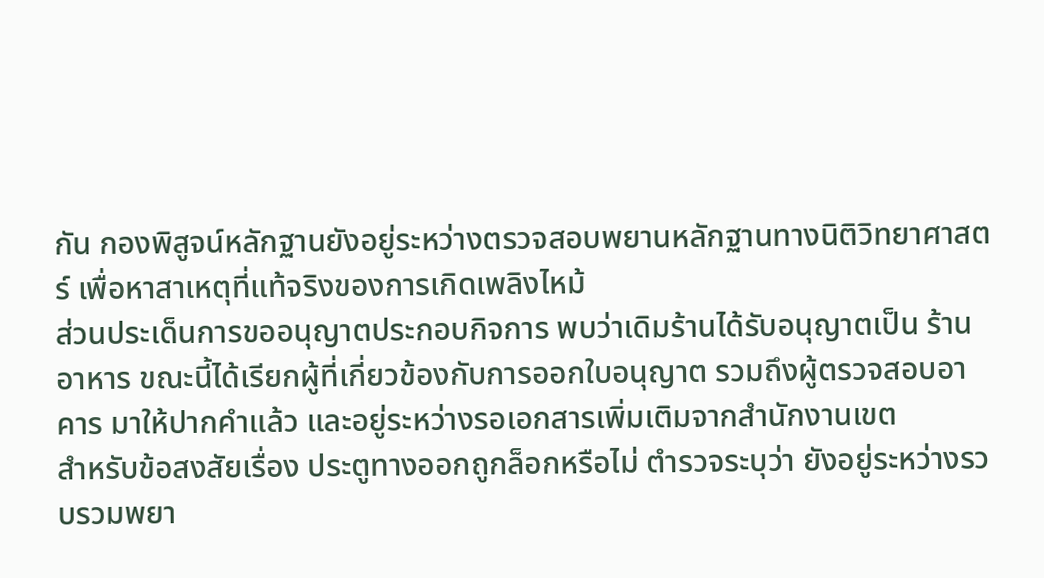กัน กองพิสูจน์หลักฐานยังอยู่ระหว่างตรวจสอบพยานหลักฐานทางนิติวิทยาศาสตร์ เพื่อหาสาเหตุที่แท้จริงของการเกิดเพลิงไหม้
ส่วนประเด็นการขออนุญาตประกอบกิจการ พบว่าเดิมร้านได้รับอนุญาตเป็น ร้านอาหาร ขณะนี้ได้เรียกผู้ที่เกี่ยวข้องกับการออกใบอนุญาต รวมถึงผู้ตรวจสอบอาคาร มาให้ปากคำแล้ว และอยู่ระหว่างรอเอกสารเพิ่มเติมจากสำนักงานเขต
สำหรับข้อสงสัยเรื่อง ประตูทางออกถูกล็อกหรือไม่ ตำรวจระบุว่า ยังอยู่ระหว่างรวบรวมพยา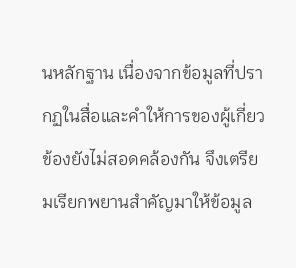นหลักฐาน เนื่องจากข้อมูลที่ปรากฏในสื่อและคำให้การของผู้เกี่ยวข้องยังไม่สอดคล้องกัน จึงเตรียมเรียกพยานสำคัญมาให้ข้อมูล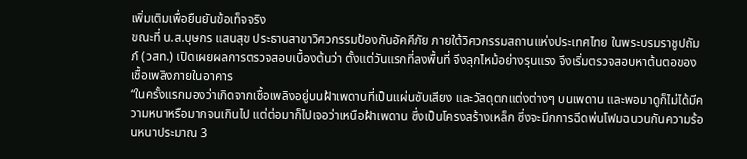เพิ่มเติมเพื่อยืนยันข้อเท็จจริง
ขณะที่ น.ส.บุษกร แสนสุข ประธานสาขาวิศวกรรมป้องกันอัคคีภัย ภายใต้วิศวกรรมสถานแห่งประเทศไทย ในพระบรมราชูปถัมภ์ (วสท.) เปิดเผยผลการตรวจสอบเบื้องต้นว่า ตั้งแต่วันแรกที่ลงพื้นที่ จึงลุกไหม้อย่างรุนแรง จึงเริ่มตรวจสอบหาต้นตอของเชื้อเพลิงภายในอาคาร
“ในครั้งแรกมองว่าเกิดจากเชื้อเพลิงอยู่บนฝ้าเพดานที่เป็นแผ่นซับเสียง และวัสดุตกแต่งต่างๆ บนเพดาน และพอมาดูก็ไม่ได้มีความหนาหรือมากจนเกินไป แต่ต่อมาก็ไปเจอว่าเหนือฝ้าเพดาน ซึ่งเป็นโครงสร้างเหล็ก ซึ่งจะมีกการฉีดพ่นโฟมฉนวนกันความร้อนหนาประมาณ 3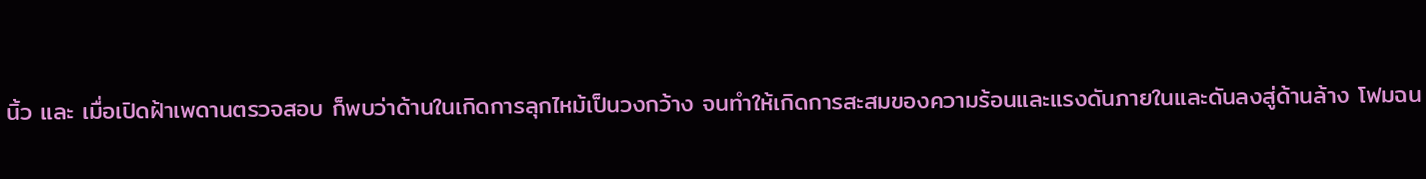นิ้ว และ เมื่อเปิดฝ้าเพดานตรวจสอบ ก็พบว่าด้านในเกิดการลุกไหม้เป็นวงกว้าง จนทำให้เกิดการสะสมของความร้อนและแรงดันภายในและดันลงสู่ด้านล้าง โฟมฉน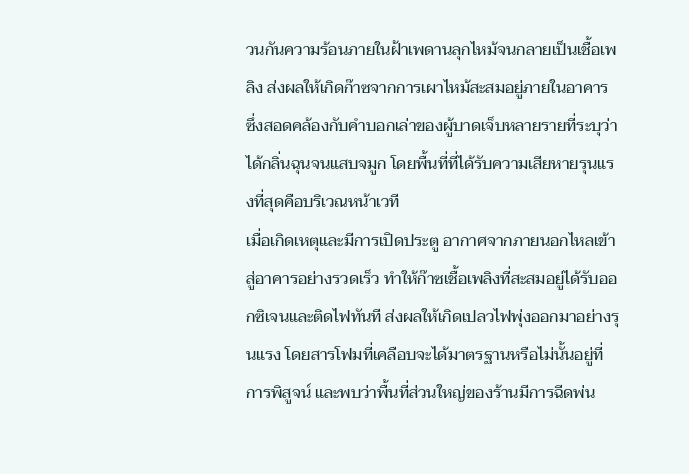วนกันความร้อนภายในฝ้าเพดานลุกไหม้จนกลายเป็นเชื้อเพลิง ส่งผลให้เกิดก๊าซจากการเผาไหม้สะสมอยู่ภายในอาคาร ซึ่งสอดคล้องกับคำบอกเล่าของผู้บาดเจ็บหลายรายที่ระบุว่า ได้กลิ่นฉุนจนแสบจมูก โดยพื้นที่ที่ได้รับความเสียหายรุนแรงที่สุดคือบริเวณหน้าเวที
เมื่อเกิดเหตุและมีการเปิดประตู อากาศจากภายนอกไหลเข้าสู่อาคารอย่างรวดเร็ว ทำให้ก๊าซเชื้อเพลิงที่สะสมอยู่ได้รับออกซิเจนและติดไฟทันที ส่งผลให้เกิดเปลวไฟพุ่งออกมาอย่างรุนแรง โดยสารโฟมที่เคลือบจะได้มาตรฐานหรือไม่นั้นอยู่ที่การพิสูจน์ และพบว่าพื้นที่ส่วนใหญ่ของร้านมีการฉีดพ่น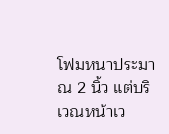โฟมหนาประมาณ 2 นิ้ว แต่บริเวณหน้าเว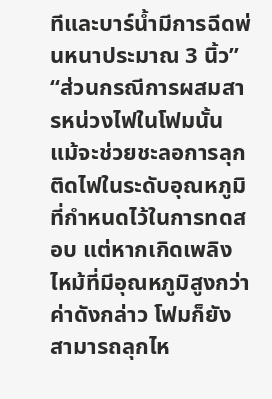ทีและบาร์น้ำมีการฉีดพ่นหนาประมาณ 3 นิ้ว”
“ส่วนกรณีการผสมสารหน่วงไฟในโฟมนั้น แม้จะช่วยชะลอการลุกติดไฟในระดับอุณหภูมิที่กำหนดไว้ในการทดสอบ แต่หากเกิดเพลิงไหม้ที่มีอุณหภูมิสูงกว่าค่าดังกล่าว โฟมก็ยังสามารถลุกไห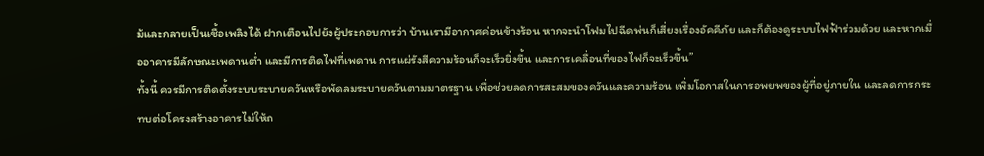ม้และกลายเป็นเชื้อเพลิงได้ ฝากเตือนไปยังผู้ประกอบการว่า บ้านเรามีอากาศค่อนข้างร้อน หากจะนำโฟมไปฉีดพ่นก็เสี่ยงเรื่องอัคคีภัย และก็ต้องดูระบบไฟฟ้าร่วมด้วย และหากเมื่ออาคารมีลักษณะเพดานต่ำ และมีการติดไฟที่เพดาน การแผ่รังสีความร้อนก็จะเร็วยิ่งขึ้น และการเคลื่อนที่ของไฟก็จะเร็วขึ้น”
ทั้งนี้ ควรมีการติดตั้งระบบระบายควันหรือพัดลมระบายควันตามมาตรฐาน เพื่อช่วยลดการสะสมของควันและความร้อน เพิ่มโอกาสในการอพยพของผู้ที่อยู่ภายใน และลดการกระทบต่อโครงสร้างอาคารไม่ให้ถ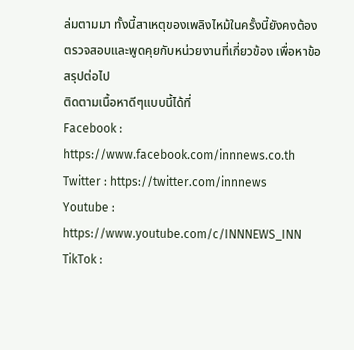ล่มตามมา ทั้งนี้สาเหตุของเพลิงไหม้ในครั้งนี้ยังคงต้องตรวจสอบและพูดคุยกับหน่วยงานที่เกี่ยวข้อง เพื่อหาข้อสรุปต่อไป
ติดตามเนื้อหาดีๆแบบนี้ได้ที่
Facebook : https://www.facebook.com/innnews.co.th
Twitter : https://twitter.com/innnews
Youtube : https://www.youtube.com/c/INNNEWS_INN
TikTok :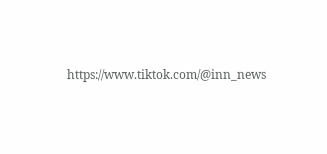https://www.tiktok.com/@inn_news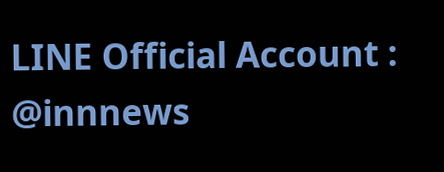LINE Official Account : @innnews